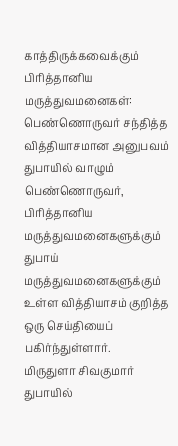காத்திருக்கவைக்கும் பிரித்தானிய மருத்துவமனைகள்: பெண்ணொருவர் சந்தித்த வித்தியாசமான அனுபவம்
துபாயில் வாழும் பெண்ணொருவர், பிரித்தானிய மருத்துவமனைகளுக்கும் துபாய் மருத்துவமனைகளுக்கும் உள்ள வித்தியாசம் குறித்த ஒரு செய்தியைப் பகிர்ந்துள்ளார்.
மிருதுளா சிவகுமார் துபாயில்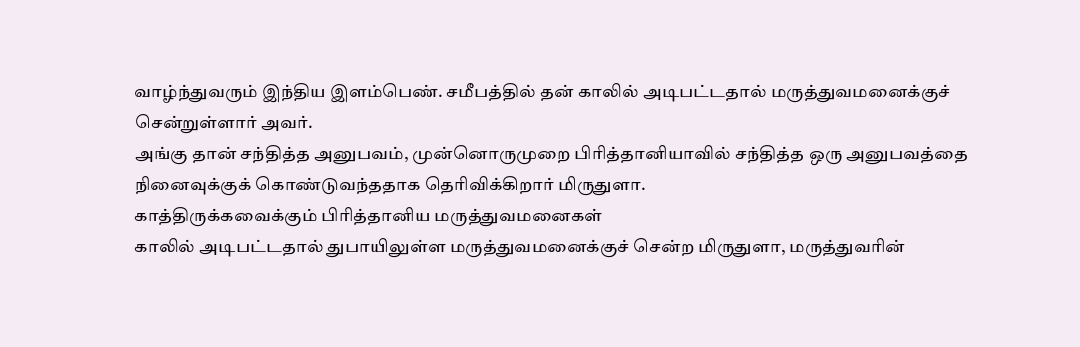வாழ்ந்துவரும் இந்திய இளம்பெண். சமீபத்தில் தன் காலில் அடிபட்டதால் மருத்துவமனைக்குச் சென்றுள்ளார் அவர்.
அங்கு தான் சந்தித்த அனுபவம், முன்னொருமுறை பிரித்தானியாவில் சந்தித்த ஒரு அனுபவத்தை நினைவுக்குக் கொண்டுவந்ததாக தெரிவிக்கிறார் மிருதுளா.
காத்திருக்கவைக்கும் பிரித்தானிய மருத்துவமனைகள்
காலில் அடிபட்டதால் துபாயிலுள்ள மருத்துவமனைக்குச் சென்ற மிருதுளா, மருத்துவரின்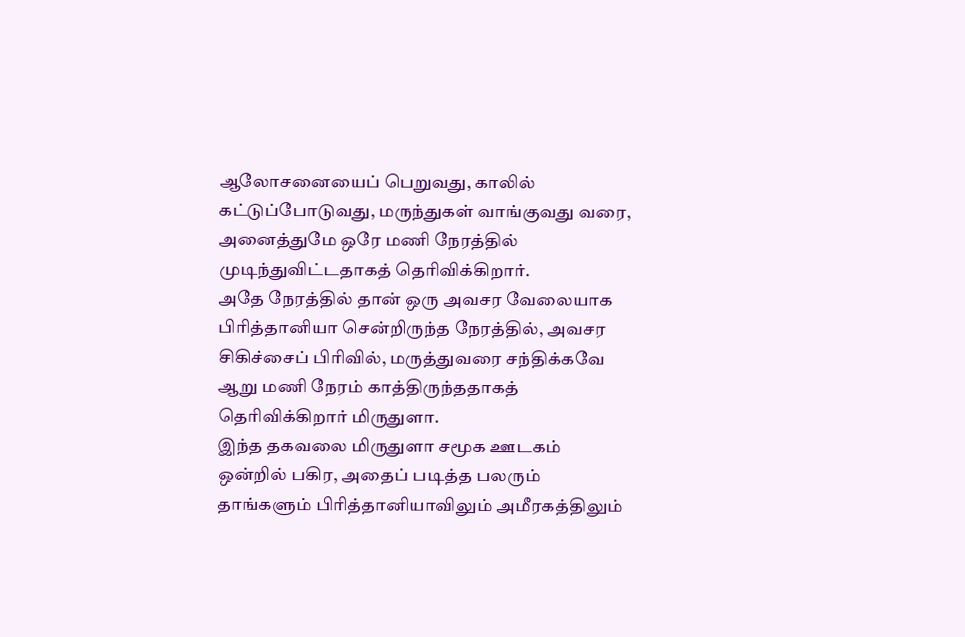ஆலோசனையைப் பெறுவது, காலில் கட்டுப்போடுவது, மருந்துகள் வாங்குவது வரை, அனைத்துமே ஒரே மணி நேரத்தில் முடிந்துவிட்டதாகத் தெரிவிக்கிறார்.
அதே நேரத்தில் தான் ஒரு அவசர வேலையாக பிரித்தானியா சென்றிருந்த நேரத்தில், அவசர சிகிச்சைப் பிரிவில், மருத்துவரை சந்திக்கவே ஆறு மணி நேரம் காத்திருந்ததாகத் தெரிவிக்கிறார் மிருதுளா.
இந்த தகவலை மிருதுளா சமூக ஊடகம் ஒன்றில் பகிர, அதைப் படித்த பலரும் தாங்களும் பிரித்தானியாவிலும் அமீரகத்திலும்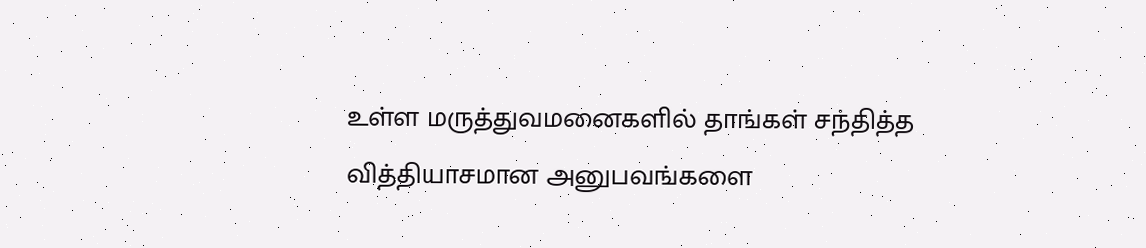உள்ள மருத்துவமனைகளில் தாங்கள் சந்தித்த வித்தியாசமான அனுபவங்களை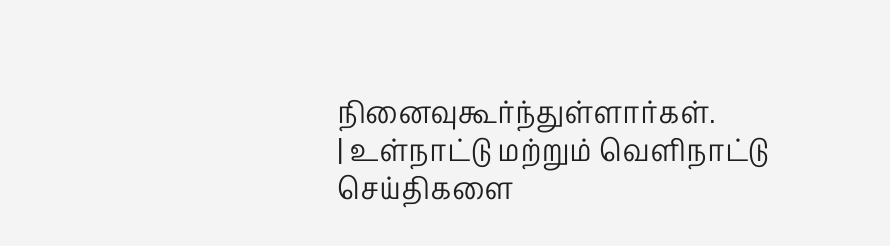நினைவுகூர்ந்துள்ளார்கள்.
| உள்நாட்டு மற்றும் வெளிநாட்டு செய்திகளை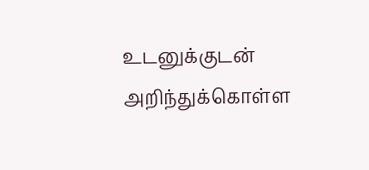உடனுக்குடன் அறிந்துக்கொள்ள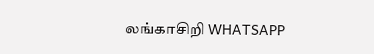லங்காசிறி WHATSAPP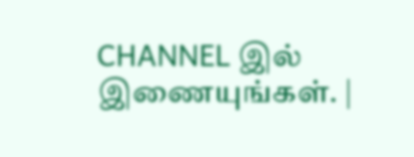CHANNEL இல் இணையுங்கள். |